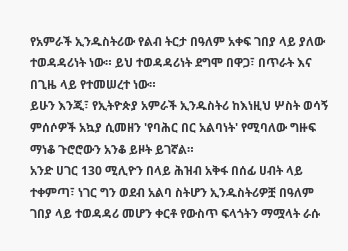የአምራች ኢንዱስትሪው የልብ ትርታ በዓለም አቀፍ ገበያ ላይ ያለው ተወዳዳሪነት ነው። ይህ ተወዳዳሪነት ደግሞ በዋጋ፣ በጥራት እና በጊዜ ላይ የተመሠረተ ነው።
ይሁን እንጂ፣ የኢትዮጵያ አምራች ኢንዱስትሪ ከእነዚህ ሦስት ወሳኝ ምሰሶዎች አኳያ ሲመዘን 'የባሕር በር አልባነት' የሚባለው ግዙፍ ማነቆ ጉሮሮውን አንቆ ይዞት ይገኛል።
አንድ ሀገር 130 ሚሊዮን በላይ ሕዝብ አቅፋ በሰፊ ሀብት ላይ ተቀምጣ፣ ነገር ግን ወደብ አልባ ስትሆን ኢንዱስትሪዎቿ በዓለም ገበያ ላይ ተወዳዳሪ መሆን ቀርቶ የውስጥ ፍላጎትን ማሟላት ራሱ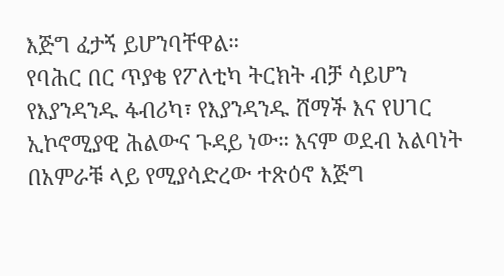እጅግ ፈታኝ ይሆንባቸዋል።
የባሕር በር ጥያቄ የፖለቲካ ትርክት ብቻ ሳይሆን የእያንዳንዱ ፋብሪካ፣ የእያንዳንዱ ሸማች እና የሀገር ኢኮኖሚያዊ ሕልውና ጉዳይ ነው። እናም ወደብ አልባነት በአምራቹ ላይ የሚያሳድረው ተጽዕኖ እጅግ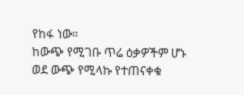የከፋ ነው።
ከውጭ የሚገቡ ጥሬ ዕቃዎችም ሆኑ ወደ ውጭ የሚላኩ የተጠናቀቁ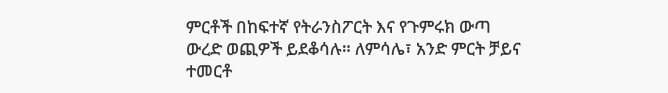ምርቶች በከፍተኛ የትራንስፖርት እና የጉምሩክ ውጣ ውረድ ወጪዎች ይደቆሳሉ። ለምሳሌ፣ አንድ ምርት ቻይና ተመርቶ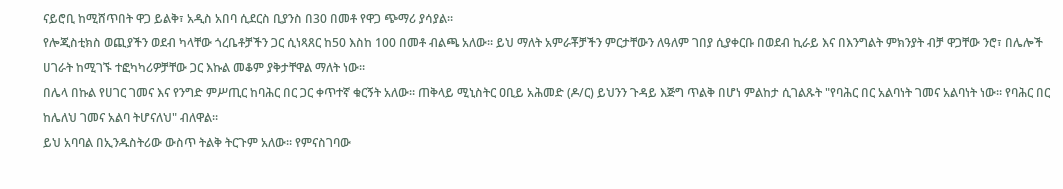ናይሮቢ ከሚሸጥበት ዋጋ ይልቅ፣ አዲስ አበባ ሲደርስ ቢያንስ በ30 በመቶ የዋጋ ጭማሪ ያሳያል።
የሎጂስቲክስ ወጪያችን ወደብ ካላቸው ጎረቤቶቻችን ጋር ሲነጻጸር ከ50 እስከ 100 በመቶ ብልጫ አለው። ይህ ማለት አምራቾቻችን ምርታቸውን ለዓለም ገበያ ሲያቀርቡ በወደብ ኪራይ እና በእንግልት ምክንያት ብቻ ዋጋቸው ንሮ፣ በሌሎች ሀገራት ከሚገኙ ተፎካካሪዎቻቸው ጋር እኩል መቆም ያቅታቸዋል ማለት ነው።
በሌላ በኩል የሀገር ገመና እና የንግድ ምሥጢር ከባሕር በር ጋር ቀጥተኛ ቁርኝት አለው። ጠቅላይ ሚኒስትር ዐቢይ አሕመድ (ዶ/ር) ይህንን ጉዳይ እጅግ ጥልቅ በሆነ ምልከታ ሲገልጹት "የባሕር በር አልባነት ገመና አልባነት ነው። የባሕር በር ከሌለህ ገመና አልባ ትሆናለህ" ብለዋል።
ይህ አባባል በኢንዱስትሪው ውስጥ ትልቅ ትርጉም አለው። የምናስገባው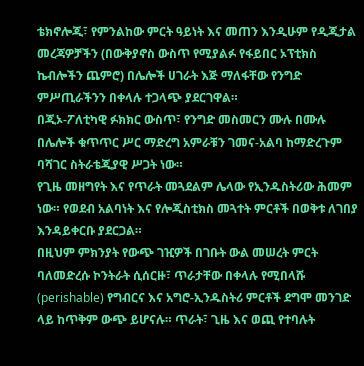ቴክኖሎጂ፣ የምንልከው ምርት ዓይነት እና መጠን እንዲሁም የዲጂታል መረጃዎቻችን (በውቅያኖስ ውስጥ የሚያልፉ የፋይበር ኦፕቲክስ ኬብሎችን ጨምሮ) በሌሎች ሀገራት እጅ ማለፋቸው የንግድ ምሥጢራችንን በቀላሉ ተጋላጭ ያደርገዋል።
በጂኦ-ፖለቲካዊ ፉክክር ውስጥ፣ የንግድ መስመርን ሙሉ በሙሉ በሌሎች ቁጥጥር ሥር ማድረግ አምራቹን ገመና-አልባ ከማድረጉም ባሻገር ስትራቴጂያዊ ሥጋት ነው።
የጊዜ መዘግየት እና የጥራት መጓደልም ሌላው የኢንዱስትሪው ሕመም ነው። የወደብ አልባነት እና የሎጂስቲክስ መጓተት ምርቶች በወቅቱ ለገበያ እንዳይቀርቡ ያደርጋል።
በዚህም ምክንያት የውጭ ገዢዎች በገቡት ውል መሠረት ምርት ባለመድረሱ ኮንትራት ሲሰርዙ፣ ጥራታቸው በቀላሉ የሚበላሹ (perishable) የግብርና እና አግሮ-ኢንዱስትሪ ምርቶች ደግሞ መንገድ ላይ ከጥቅም ውጭ ይሆናሉ። ጥራት፣ ጊዜ እና ወጪ የተባሉት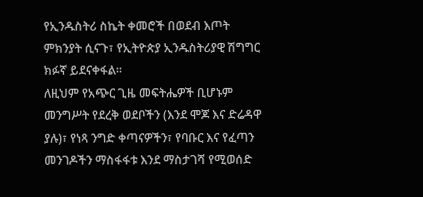የኢንዱስትሪ ስኬት ቀመሮች በወደብ እጦት ምክንያት ሲናጉ፣ የኢትዮጵያ ኢንዱስትሪያዊ ሽግግር ክፉኛ ይደናቀፋል።
ለዚህም የአጭር ጊዜ መፍትሔዎች ቢሆኑም መንግሥት የደረቅ ወደቦችን (እንደ ሞጆ እና ድሬዳዋ ያሉ)፣ የነጻ ንግድ ቀጣናዎችን፣ የባቡር እና የፈጣን መንገዶችን ማስፋፋቱ እንደ ማስታገሻ የሚወሰድ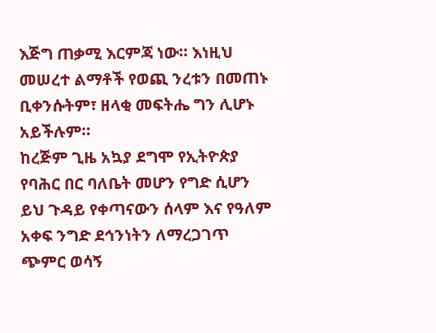እጅግ ጠቃሚ እርምጃ ነው። እነዚህ መሠረተ ልማቶች የወጪ ንረቱን በመጠኑ ቢቀንሱትም፣ ዘላቂ መፍትሔ ግን ሊሆኑ አይችሉም።
ከረጅም ጊዜ አኳያ ደግሞ የኢትዮጵያ የባሕር በር ባለቤት መሆን የግድ ሲሆን ይህ ጉዳይ የቀጣናውን ሰላም እና የዓለም አቀፍ ንግድ ደኅንነትን ለማረጋገጥ ጭምር ወሳኝ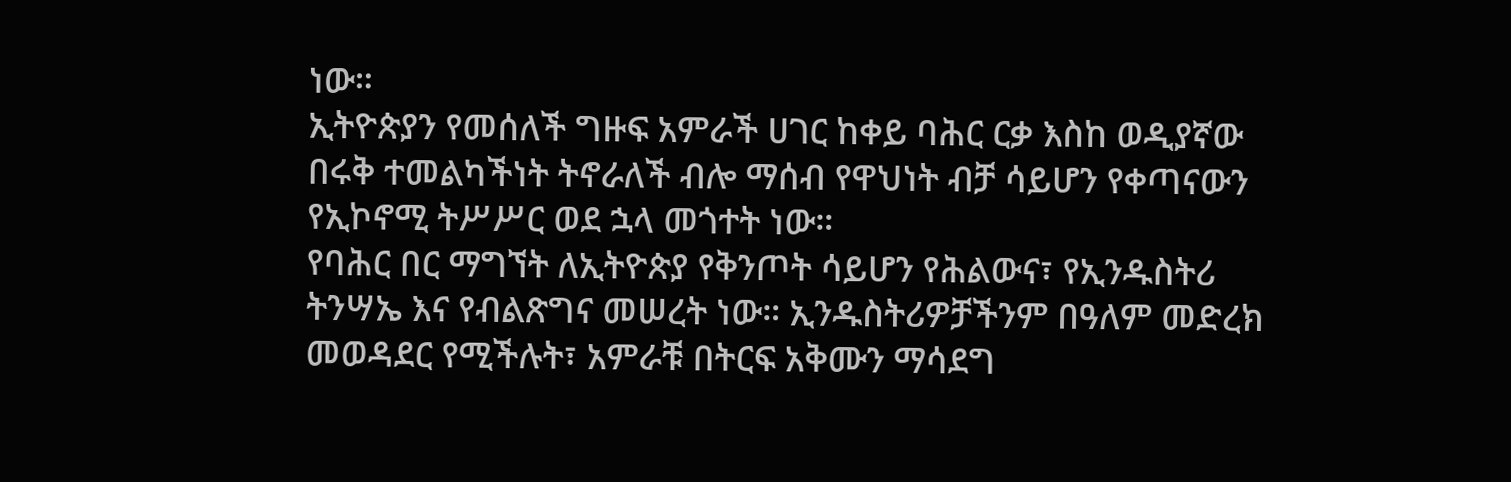ነው።
ኢትዮጵያን የመሰለች ግዙፍ አምራች ሀገር ከቀይ ባሕር ርቃ እስከ ወዲያኛው በሩቅ ተመልካችነት ትኖራለች ብሎ ማሰብ የዋህነት ብቻ ሳይሆን የቀጣናውን የኢኮኖሚ ትሥሥር ወደ ኋላ መጎተት ነው።
የባሕር በር ማግኘት ለኢትዮጵያ የቅንጦት ሳይሆን የሕልውና፣ የኢንዱስትሪ ትንሣኤ እና የብልጽግና መሠረት ነው። ኢንዱስትሪዎቻችንም በዓለም መድረክ መወዳደር የሚችሉት፣ አምራቹ በትርፍ አቅሙን ማሳደግ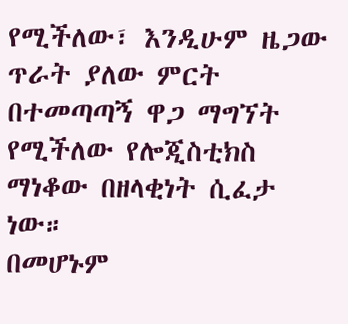የሚችለው፣ እንዲሁም ዜጋው ጥራት ያለው ምርት በተመጣጣኝ ዋጋ ማግኘት የሚችለው የሎጂስቲክስ ማነቆው በዘላቂነት ሲፈታ ነው።
በመሆኑም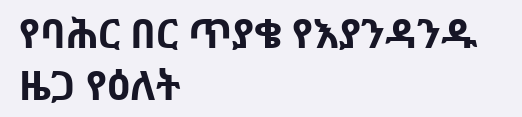የባሕር በር ጥያቄ የእያንዳንዱ ዜጋ የዕለት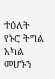ተዕለት የኑሮ ትግል አካል መሆኑን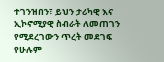ተገንዝበን፣ ይህን ታሪካዊ እና ኢኮኖሚያዊ ስብራት ለመጠገን የሚደረገውን ጥረት መደገፍ የሁሉም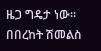ዜጋ ግዴታ ነው።
በበረከት ሽመልስ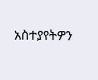አስተያየትዎን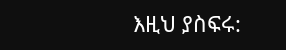እዚህ ያስፍሩ: